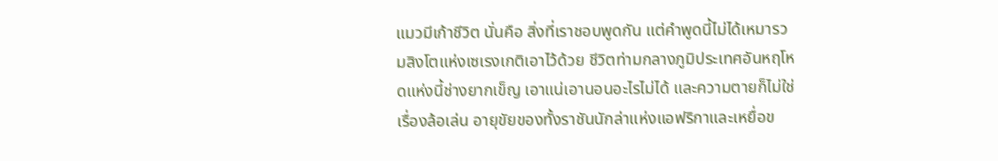แมวมีเก้าชีวิต นั่นคือ สิ่งที่เราชอบพูดกัน แต่คำพูดนี้ไม่ได้เหมารวมสิงโตแห่งเซเรงเกติเอาไว้ด้วย ชีวิตท่ามกลางภูมิประเทศอันหฤโหดแห่งนี้ช่างยากเข็ญ เอาแน่เอานอนอะไรไม่ได้ และความตายก็ไม่ใช่เรื่องล้อเล่น อายุขัยของทั้งราชันนักล่าแห่งแอฟริกาและเหยื่อข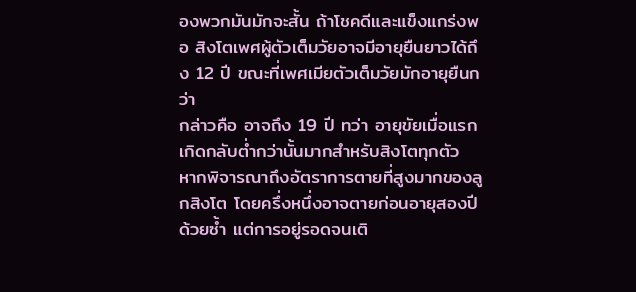องพวกมันมักจะสั้น ถ้าโชคดีและแข็งแกร่งพอ สิงโตเพศผู้ตัวเต็มวัยอาจมีอายุยืนยาวได้ถึง 12 ปี ขณะที่เพศเมียตัวเต็มวัยมักอายุยืนกว่า
กล่าวคือ อาจถึง 19 ปี ทว่า อายุขัยเมื่อแรกเกิดกลับต่ำกว่านั้นมากสำหรับสิงโตทุกตัว หากพิจารณาถึงอัตราการตายที่สูงมากของลูกสิงโต โดยครึ่งหนึ่งอาจตายก่อนอายุสองปีด้วยซ้ำ แต่การอยู่รอดจนเติ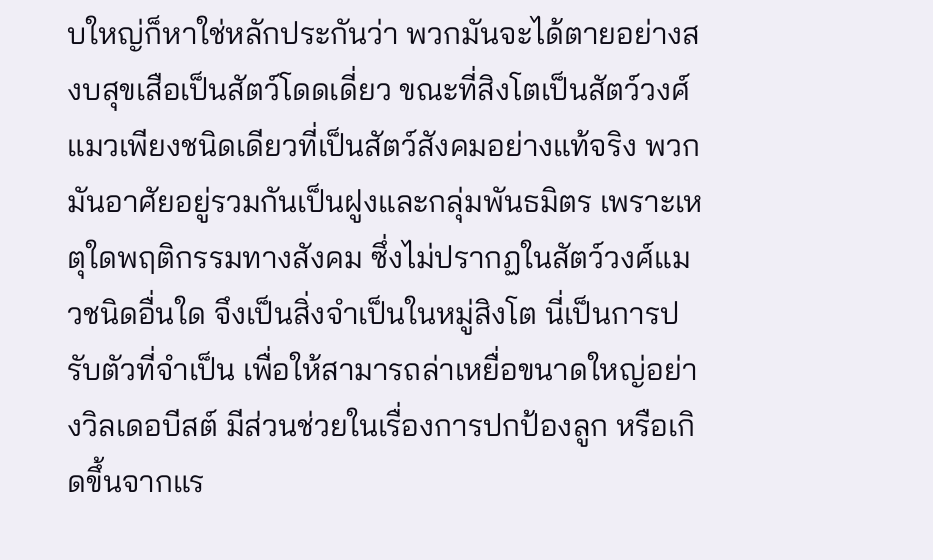บใหญ่ก็หาใช่หลักประกันว่า พวกมันจะได้ตายอย่างสงบสุขเสือเป็นสัตว์โดดเดี่ยว ขณะที่สิงโตเป็นสัตว์วงศ์แมวเพียงชนิดเดียวที่เป็นสัตว์สังคมอย่างแท้จริง พวกมันอาศัยอยู่รวมกันเป็นฝูงและกลุ่มพันธมิตร เพราะเหตุใดพฤติกรรมทางสังคม ซึ่งไม่ปรากฏในสัตว์วงศ์แมวชนิดอื่นใด จึงเป็นสิ่งจำเป็นในหมู่สิงโต นี่เป็นการปรับตัวที่จำเป็น เพื่อให้สามารถล่าเหยื่อขนาดใหญ่อย่างวิลเดอบีสต์ มีส่วนช่วยในเรื่องการปกป้องลูก หรือเกิดขึ้นจากแร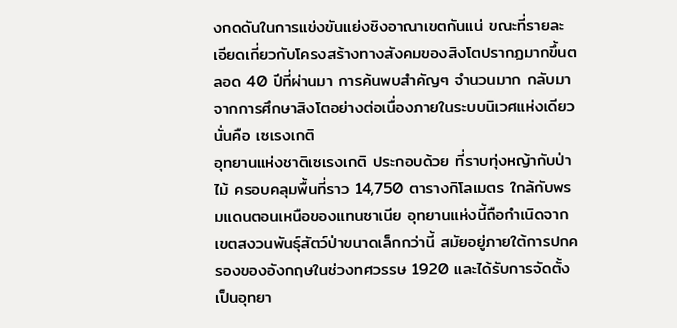งกดดันในการแข่งขันแย่งชิงอาณาเขตกันแน่ ขณะที่รายละเอียดเกี่ยวกับโครงสร้างทางสังคมของสิงโตปรากฏมากขึ้นตลอด 40 ปีที่ผ่านมา การค้นพบสำคัญๆ จำนวนมาก กลับมาจากการศึกษาสิงโตอย่างต่อเนื่องภายในระบบนิเวศแห่งเดียวนั่นคือ เซเรงเกติ
อุทยานแห่งชาติเซเรงเกติ ประกอบด้วย ที่ราบทุ่งหญ้ากับป่าไม้ ครอบคลุมพื้นที่ราว 14,750 ตารางกิโลเมตร ใกล้กับพรมแดนตอนเหนือของแทนซาเนีย อุทยานแห่งนี้ถือกำเนิดจากเขตสงวนพันธุ์สัตว์ป่าขนาดเล็กกว่านี้ สมัยอยู่ภายใต้การปกครองของอังกฤษในช่วงทศวรรษ 1920 และได้รับการจัดตั้งเป็นอุทยา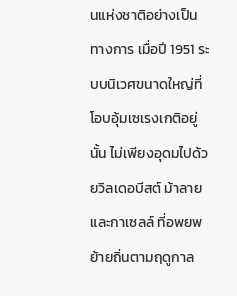นแห่งชาติอย่างเป็นทางการ เมื่อปี 1951 ระบบนิเวศขนาดใหญ่ที่โอบอุ้มเซเรงเกติอยู่นั้น ไม่เพียงอุดมไปด้วยวิลเดอบีสต์ ม้าลาย และกาเซลล์ ที่อพยพย้ายถิ่นตามฤดูกาล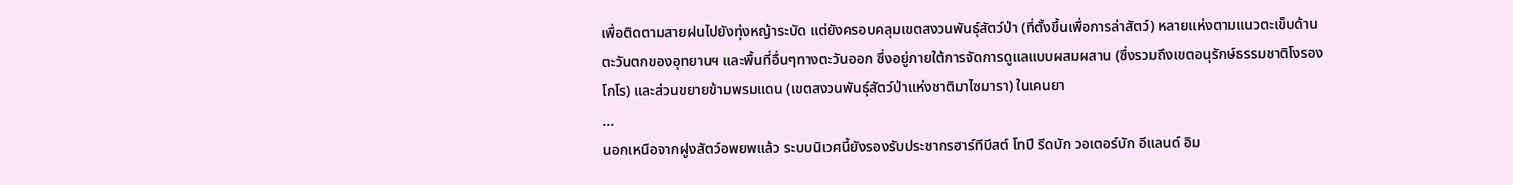เพื่อติดตามสายฝนไปยังทุ่งหญ้าระบัด แต่ยังครอบคลุมเขตสงวนพันธุ์สัตว์ป่า (ที่ตั้งขึ้นเพื่อการล่าสัตว์) หลายแห่งตามแนวตะเข็บด้านตะวันตกของอุทยานฯ และพื้นที่อื่นๆทางตะวันออก ซึ่งอยู่ภายใต้การจัดการดูแลแบบผสมผสาน (ซึ่งรวมถึงเขตอนุรักษ์ธรรมชาติโงรองโกโร) และส่วนขยายข้ามพรมแดน (เขตสงวนพันธุ์สัตว์ป่าแห่งชาติมาไซมารา) ในเคนยา
...
นอกเหนือจากฝูงสัตว์อพยพแล้ว ระบบนิเวศนี้ยังรองรับประชากรฮาร์ทีบีสต์ โทปี รีดบัก วอเตอร์บัก อีแลนด์ อิม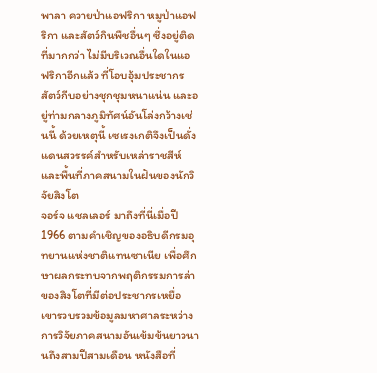พาลา ควายป่าแอฟริกา หมูป่าแอฟริกา และสัตว์กินพืชอื่นๆ ซึ่งอยู่ติดที่มากกว่า ไม่มีบริเวณอื่นใดในแอฟริกาอีกแล้ว ที่โอบอุ้มประชากรสัตว์กีบอย่างชุกชุมหนาแน่น และอยู่ท่ามกลางภูมิทัศน์อันโล่งกว้างเช่นนี้ ด้วยเหตุนี้ เซเรงเกติจึงเป็นดั่งแดนสวรรค์สำหรับเหล่าราชสีห์และพื้นที่ภาคสนามในฝันของนักวิจัยสิงโต
จอร์จ แชลเลอร์ มาถึงที่นี่เมื่อปี 1966 ตามคำเชิญของอธิบดีกรมอุทยานแห่งชาติแทนซาเนีย เพื่อศึกษาผลกระทบจากพฤติกรรมการล่าของสิงโตที่มีต่อประชากรเหยื่อ เขารวบรวมข้อมูลมหาศาลระหว่างการวิจัยภาคสนามอันเข้มข้นยาวนานถึงสามปีสามเดือน หนังสือที่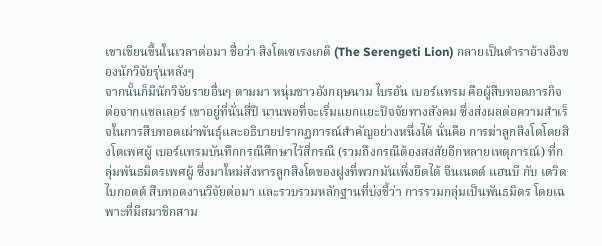เขาเขียนขึ้นในเวลาต่อมา ชื่อว่า สิงโตเซเรงเกติ (The Serengeti Lion) กลายเป็นตำราอ้างอิงของนักวิจัยรุ่นหลังๆ
จากนั้นก็มีนักวิจัยรายอื่นๆ ตามมา หนุ่มชาวอังกฤษนาม ไบรอัน เบอร์แทรม คือผู้สืบทอดภารกิจต่อจากแชลเลอร์ เขาอยู่ที่นั่นสี่ปี นานพอที่จะเริ่มแยกแยะปัจจัยทางสังคม ซึ่งส่งผลต่อความสำเร็จในการสืบทอดเผ่าพันธุ์และอธิบายปรากฏการณ์สำคัญอย่างหนึ่งได้ นั่นคือ การฆ่าลูกสิงโตโดยสิงโตเพศผู้ เบอร์แทรมบันทึกกรณีศึกษาไว้สี่กรณี (รวมถึงกรณีต้องสงสัยอีกหลายเหตุการณ์) ที่กลุ่มพันธมิตรเพศผู้ ซึ่งมาใหม่สังหารลูกสิงโตของฝูงที่พวกมันเพิ่งยึดได้ จีนเนตต์ แฮนบี กับ เดวิด ไบกอตต์ สืบทอดงานวิจัยต่อมา และรวบรวมหลักฐานที่บ่งชี้ว่า การรวมกลุ่มเป็นพันธมิตร โดยเฉพาะที่มีสมาชิกสาม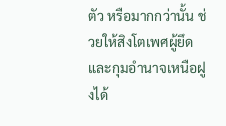ตัว หรือมากกว่านั้น ช่วยให้สิงโตเพศผู้ยึดและกุมอำนาจเหนือฝูงได้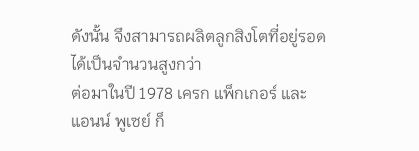ดังนั้น จึงสามารถผลิตลูกสิงโตที่อยู่รอดได้เป็นจำนวนสูงกว่า
ต่อมาในปี 1978 เครก แพ็กเกอร์ และ แอนน์ พูเซย์ ก็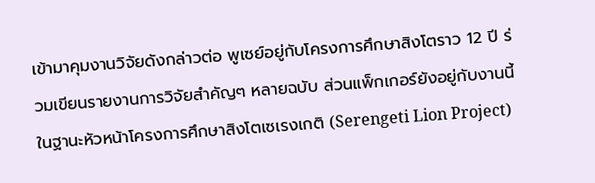เข้ามาคุมงานวิจัยดังกล่าวต่อ พูเซย์อยู่กับโครงการศึกษาสิงโตราว 12 ปี ร่วมเขียนรายงานการวิจัยสำคัญๆ หลายฉบับ ส่วนแพ็กเกอร์ยังอยู่กับงานนี้ ในฐานะหัวหน้าโครงการศึกษาสิงโตเซเรงเกติ (Serengeti Lion Project)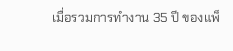เมื่อรวมการทำงาน 35 ปี ของแพ็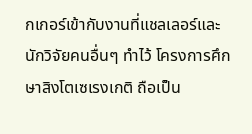กเกอร์เข้ากับงานที่แชลเลอร์และนักวิจัยคนอื่นๆ ทำไว้ โครงการศึกษาสิงโตเซเรงเกติ ถือเป็น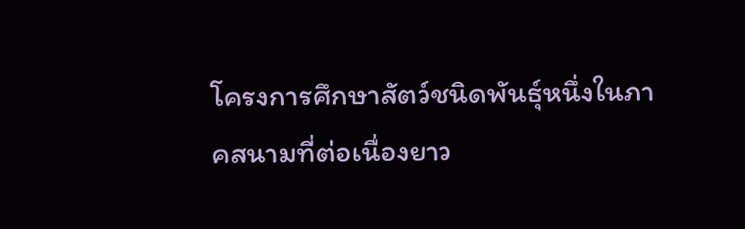โครงการศึกษาสัตว์ชนิดพันธุ์หนึ่งในภาคสนามที่ต่อเนื่องยาว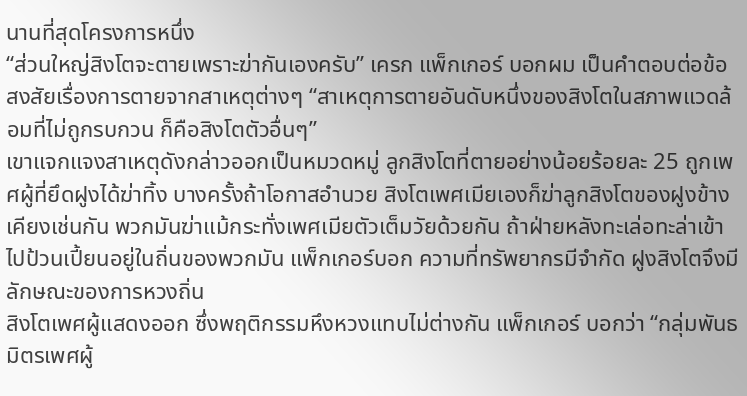นานที่สุดโครงการหนึ่ง
“ส่วนใหญ่สิงโตจะตายเพราะฆ่ากันเองครับ” เครก แพ็กเกอร์ บอกผม เป็นคำตอบต่อข้อสงสัยเรื่องการตายจากสาเหตุต่างๆ “สาเหตุการตายอันดับหนึ่งของสิงโตในสภาพแวดล้อมที่ไม่ถูกรบกวน ก็คือสิงโตตัวอื่นๆ”
เขาแจกแจงสาเหตุดังกล่าวออกเป็นหมวดหมู่ ลูกสิงโตที่ตายอย่างน้อยร้อยละ 25 ถูกเพศผู้ที่ยึดฝูงได้ฆ่าทิ้ง บางครั้งถ้าโอกาสอำนวย สิงโตเพศเมียเองก็ฆ่าลูกสิงโตของฝูงข้างเคียงเช่นกัน พวกมันฆ่าแม้กระทั่งเพศเมียตัวเต็มวัยด้วยกัน ถ้าฝ่ายหลังทะเล่อทะล่าเข้าไปป้วนเปี้ยนอยู่ในถิ่นของพวกมัน แพ็กเกอร์บอก ความที่ทรัพยากรมีจำกัด ฝูงสิงโตจึงมีลักษณะของการหวงถิ่น
สิงโตเพศผู้แสดงออก ซึ่งพฤติกรรมหึงหวงแทบไม่ต่างกัน แพ็กเกอร์ บอกว่า “กลุ่มพันธมิตรเพศผู้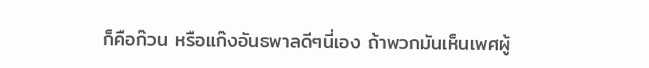ก็คือก๊วน หรือแก๊งอันธพาลดีๆนี่เอง ถ้าพวกมันเห็นเพศผู้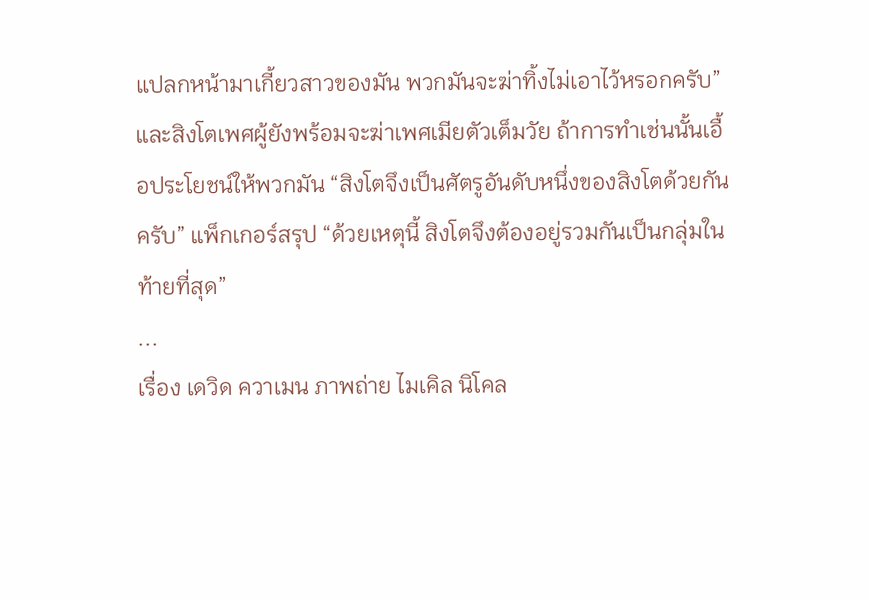แปลกหน้ามาเกี้ยวสาวของมัน พวกมันจะฆ่าทิ้งไม่เอาไว้หรอกครับ” และสิงโตเพศผู้ยังพร้อมจะฆ่าเพศเมียตัวเต็มวัย ถ้าการทำเช่นนั้นเอื้อประโยชน์ให้พวกมัน “สิงโตจึงเป็นศัตรูอันดับหนึ่งของสิงโตด้วยกันครับ” แพ็กเกอร์สรุป “ด้วยเหตุนี้ สิงโตจึงต้องอยู่รวมกันเป็นกลุ่มในท้ายที่สุด”
...
เรื่อง เดวิด ควาเมน ภาพถ่าย ไมเคิล นิโคล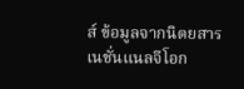ส์ ข้อมูลจากนิตยสารเนชั่นแนลจีโอก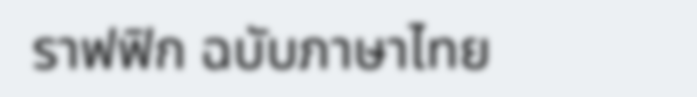ราฟฟิก ฉบับภาษาไทย